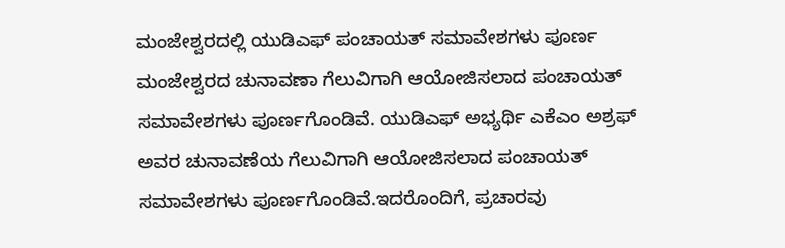ಮಂಜೇಶ್ವರದಲ್ಲಿ ಯುಡಿಎಫ್ ಪಂಚಾಯತ್ ಸಮಾವೇಶಗಳು ಪೂರ್ಣ
ಮಂಜೇಶ್ವರದ ಚುನಾವಣಾ ಗೆಲುವಿಗಾಗಿ ಆಯೋಜಿಸಲಾದ ಪಂಚಾಯತ್ ಸಮಾವೇಶಗಳು ಪೂರ್ಣಗೊಂಡಿವೆ. ಯುಡಿಎಫ್ ಅಭ್ಯರ್ಥಿ ಎಕೆಎಂ ಅಶ್ರಫ್ ಅವರ ಚುನಾವಣೆಯ ಗೆಲುವಿಗಾಗಿ ಆಯೋಜಿಸಲಾದ ಪಂಚಾಯತ್ ಸಮಾವೇಶಗಳು ಪೂರ್ಣಗೊಂಡಿವೆ.ಇದರೊಂದಿಗೆ, ಪ್ರಚಾರವು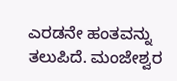ಎರಡನೇ ಹಂತವನ್ನು ತಲುಪಿದೆ. ಮಂಜೇಶ್ವರ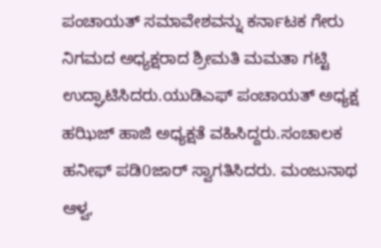ಪಂಚಾಯತ್ ಸಮಾವೇಶವನ್ನು ಕರ್ನಾಟಕ ಗೇರು ನಿಗಮದ ಅಧ್ಯಕ್ಷರಾದ ಶ್ರೀಮತಿ ಮಮತಾ ಗಟ್ಟಿ ಉದ್ಘಾಟಿಸಿದರು.ಯುಡಿಎಫ್ ಪಂಚಾಯತ್ ಅಧ್ಯಕ್ಷ ಹಝಿಜ್ ಹಾಜಿ ಅಧ್ಯಕ್ಷತೆ ವಹಿಸಿದ್ದರು.ಸಂಚಾಲಕ ಹನೀಫ್ ಪಡಿ0ಜಾರ್ ಸ್ವಾಗತಿಸಿದರು. ಮಂಜುನಾಥ ಆಳ್ವ,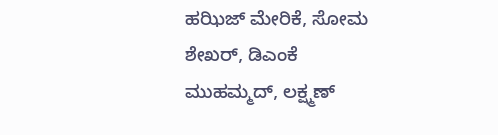ಹಝಿಜ್ ಮೇರಿಕೆ, ಸೋಮ ಶೇಖರ್, ಡಿಎಂಕೆ ಮುಹಮ್ಮದ್, ಲಕ್ಷ್ಮಣ್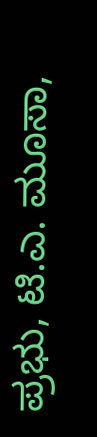ಪ್ರಭು, ಟಿ.ಎ. ಮೂಸಾ,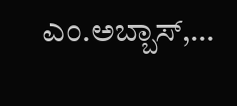ಎಂ.ಅಬ್ಬಾಸ್,…